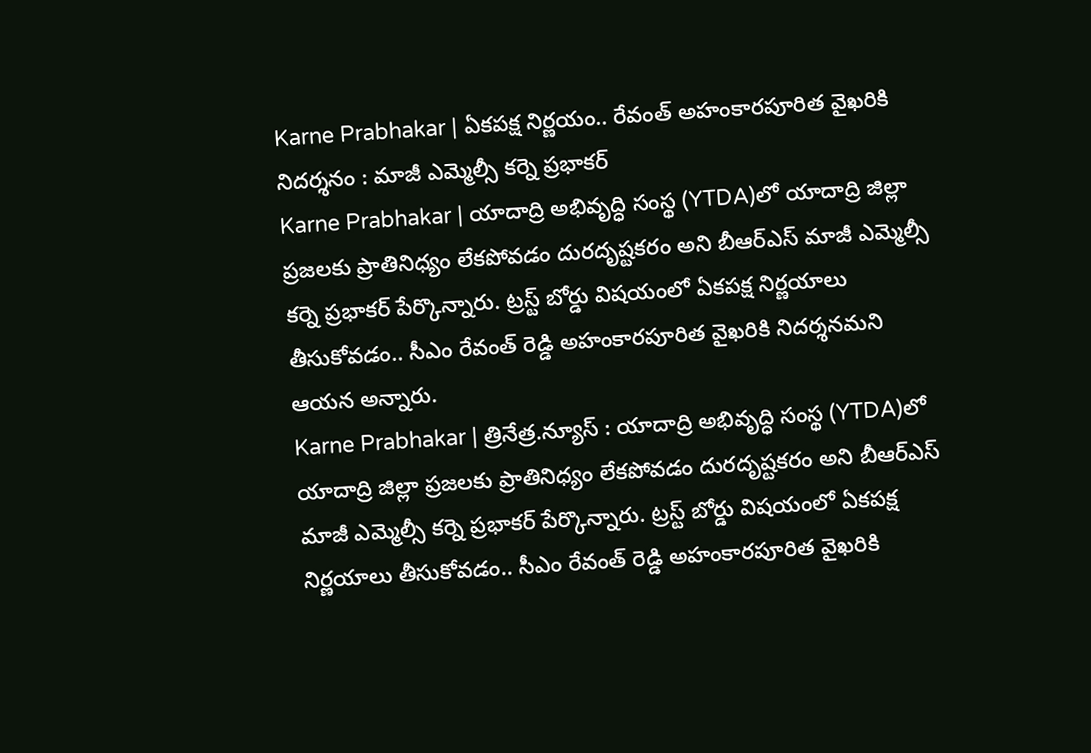Karne Prabhakar | ఏకపక్ష నిర్ణయం.. రేవంత్ అహంకారపూరిత వైఖరికి నిదర్శనం : మాజీ ఎమ్మెల్సీ కర్నె ప్రభాకర్
Karne Prabhakar | యాదాద్రి అభివృద్ధి సంస్థ (YTDA)లో యాదాద్రి జిల్లా ప్రజలకు ప్రాతినిధ్యం లేకపోవడం దురదృష్టకరం అని బీఆర్ఎస్ మాజీ ఎమ్మెల్సీ కర్నె ప్రభాకర్ పేర్కొన్నారు. ట్రస్ట్ బోర్డు విషయంలో ఏకపక్ష నిర్ణయాలు తీసుకోవడం.. సీఎం రేవంత్ రెడ్డి అహంకారపూరిత వైఖరికి నిదర్శనమని ఆయన అన్నారు.
Karne Prabhakar | త్రినేత్ర.న్యూస్ : యాదాద్రి అభివృద్ధి సంస్థ (YTDA)లో యాదాద్రి జిల్లా ప్రజలకు ప్రాతినిధ్యం లేకపోవడం దురదృష్టకరం అని బీఆర్ఎస్ మాజీ ఎమ్మెల్సీ కర్నె ప్రభాకర్ పేర్కొన్నారు. ట్రస్ట్ బోర్డు విషయంలో ఏకపక్ష నిర్ణయాలు తీసుకోవడం.. సీఎం రేవంత్ రెడ్డి అహంకారపూరిత వైఖరికి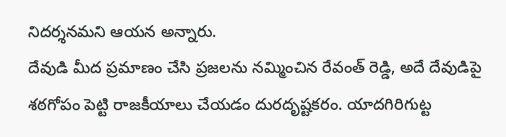నిదర్శనమని ఆయన అన్నారు.
దేవుడి మీద ప్రమాణం చేసి ప్రజలను నమ్మించిన రేవంత్ రెడ్డి, అదే దేవుడిపై శఠగోపం పెట్టి రాజకీయాలు చేయడం దురదృష్టకరం. యాదగిరిగుట్ట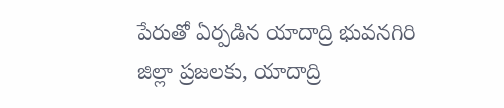పేరుతో ఏర్పడిన యాదాద్రి భువనగిరి జిల్లా ప్రజలకు, యాదాద్రి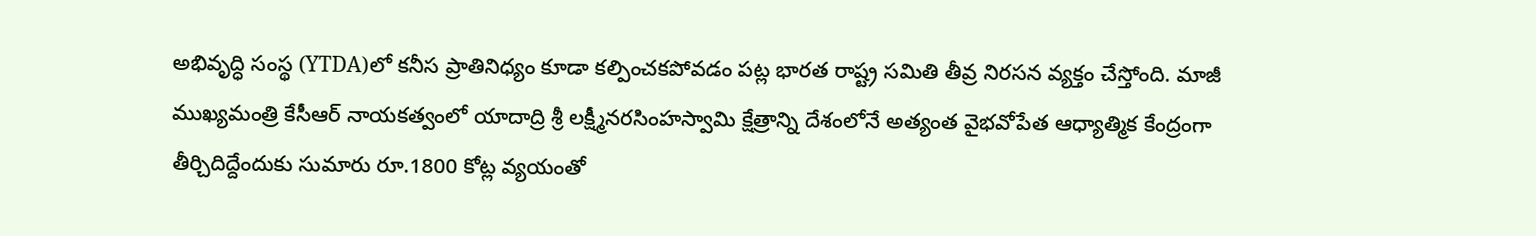అభివృద్ధి సంస్థ (YTDA)లో కనీస ప్రాతినిధ్యం కూడా కల్పించకపోవడం పట్ల భారత రాష్ట్ర సమితి తీవ్ర నిరసన వ్యక్తం చేస్తోంది. మాజీ ముఖ్యమంత్రి కేసీఆర్ నాయకత్వంలో యాదాద్రి శ్రీ లక్ష్మీనరసింహస్వామి క్షేత్రాన్ని దేశంలోనే అత్యంత వైభవోపేత ఆధ్యాత్మిక కేంద్రంగా తీర్చిదిద్దేందుకు సుమారు రూ.1800 కోట్ల వ్యయంతో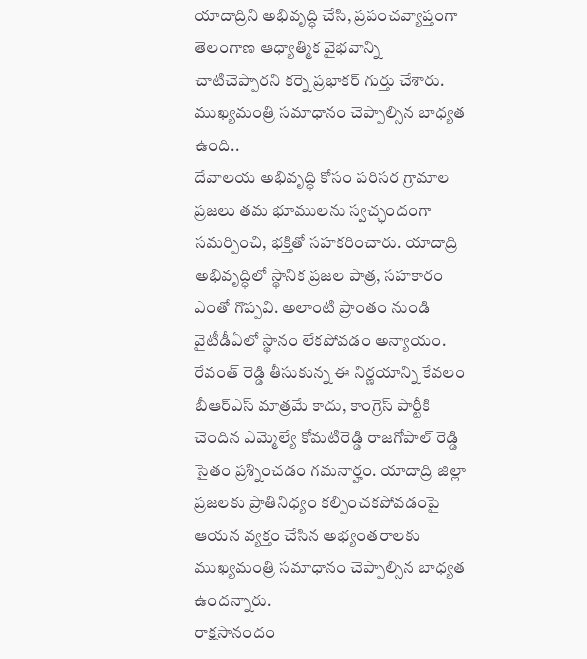యాదాద్రిని అభివృద్ధి చేసి, ప్రపంచవ్యాప్తంగా తెలంగాణ ఆధ్యాత్మిక వైభవాన్ని చాటిచెప్పారని కర్నె ప్రభాకర్ గుర్తు చేశారు.
ముఖ్యమంత్రి సమాధానం చెప్పాల్సిన బాధ్యత ఉంది..
దేవాలయ అభివృద్ధి కోసం పరిసర గ్రామాల ప్రజలు తమ భూములను స్వచ్ఛందంగా సమర్పించి, భక్తితో సహకరించారు. యాదాద్రి అభివృద్ధిలో స్థానిక ప్రజల పాత్ర, సహకారం ఎంతో గొప్పవి. అలాంటి ప్రాంతం నుండి వైటీడీఏలో స్థానం లేకపోవడం అన్యాయం. రేవంత్ రెడ్డి తీసుకున్న ఈ నిర్ణయాన్ని కేవలం బీఆర్ఎస్ మాత్రమే కాదు, కాంగ్రెస్ పార్టీకి చెందిన ఎమ్మెల్యే కోమటిరెడ్డి రాజగోపాల్ రెడ్డి సైతం ప్రశ్నించడం గమనార్హం. యాదాద్రి జిల్లా ప్రజలకు ప్రాతినిధ్యం కల్పించకపోవడంపై ఆయన వ్యక్తం చేసిన అభ్యంతరాలకు ముఖ్యమంత్రి సమాధానం చెప్పాల్సిన బాధ్యత ఉందన్నారు.
రాక్షసానందం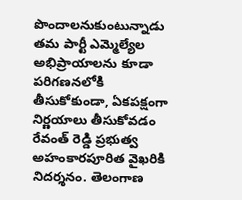పొందాలనుకుంటున్నాడు
తమ పార్టీ ఎమ్మెల్యేల అభిప్రాయాలను కూడా పరిగణనలోకి తీసుకోకుండా, ఏకపక్షంగా నిర్ణయాలు తీసుకోవడం రేవంత్ రెడ్డి ప్రభుత్వ అహంకారపూరిత వైఖరికి నిదర్శనం. తెలంగాణ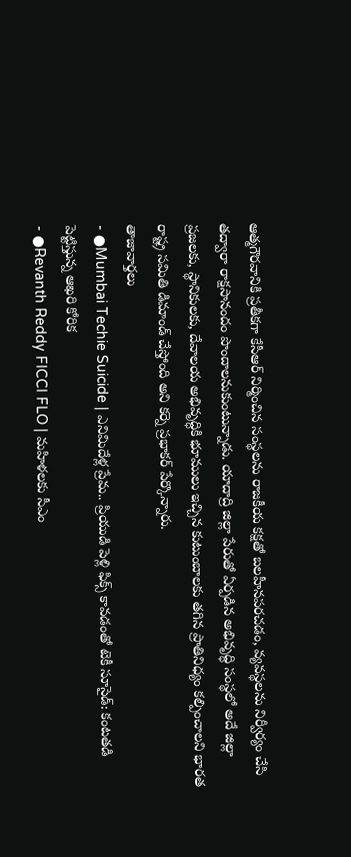ఆత్మగౌరవానికి ప్రతీకగా కేసీఆర్ నిర్మించిన సంస్థలను రాజకీయ కక్షతో బలహీనపరచడం, వ్యవస్థలను నిర్వీర్యం చేసి తద్వారా రాక్షసానందం పొందాలనుకుంటున్నాడు. యాదాద్రి జిల్లా పేరుతో ఏర్పడిన అభివృద్ధి సంస్థలో అదే జిల్లా ప్రజలకు, స్థానికులకు, దేవాలయ అభివృద్ధికి భూములు ఇచ్చిన కుటుంబాలకు తగిన ప్రాతినిధ్యం కల్పించాలని భారత రాష్ట్ర సమితి డిమాండ్ చేస్తోంది అని కర్నె ప్రభాకర్ పేర్కొన్నారు.
తాజావార్తలు
- ●Mumbai Techie Suicide | ఎనిమిదేళ్ల ప్రేమ.. ప్రియుడి పెళ్లి ఫిక్స్ కావడంతో టెకీ సూసైడ్: కంటతడి పెట్టిస్తున్న ఆఖరి కోరిక
- ●Revanth Reddy FICCI FLO | మహిళలకు సీఎం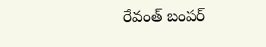రేవంత్ బంపర్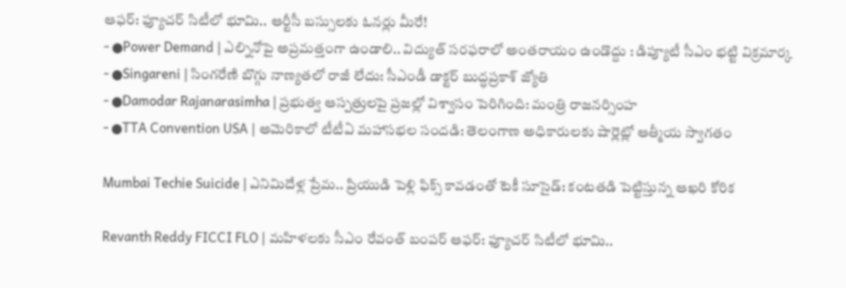ఆఫర్: ఫ్యూచర్ సిటీలో భూమి.. ఆర్టీసీ బస్సులకు ఓనర్లు మీరే!
- ●Power Demand | ఎల్నినోపై అప్రమత్తంగా ఉండాలి.. విద్యుత్ సరఫరాలో అంతరాయం ఉండొద్దు : డిప్యూటీ సీఎం భట్టి విక్రమార్క
- ●Singareni | సింగరేణి బొగ్గు నాణ్యతలో రాజీ లేదు: సీఎండీ డాక్టర్ బుద్ధప్రకాశ్ జ్యోతి
- ●Damodar Rajanarasimha | ప్రభుత్వ ఆస్పత్రులపై ప్రజల్లో విశ్వాసం పెరిగింది: మంత్రి రాజనర్సింహ
- ●TTA Convention USA | అమెరికాలో టీటీఏ మహాసభల సందడి: తెలంగాణ అధికారులకు షార్లెట్లో ఆత్మీయ స్వాగతం

Mumbai Techie Suicide | ఎనిమిదేళ్ల ప్రేమ.. ప్రియుడి పెళ్లి ఫిక్స్ కావడంతో టెకీ సూసైడ్: కంటతడి పెట్టిస్తున్న ఆఖరి కోరిక

Revanth Reddy FICCI FLO | మహిళలకు సీఎం రేవంత్ బంపర్ ఆఫర్: ఫ్యూచర్ సిటీలో భూమి..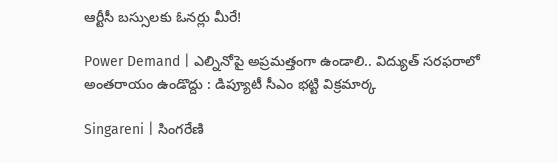ఆర్టీసీ బస్సులకు ఓనర్లు మీరే!

Power Demand | ఎల్నినోపై అప్రమత్తంగా ఉండాలి.. విద్యుత్ సరఫరాలో అంతరాయం ఉండొద్దు : డిప్యూటీ సీఎం భట్టి విక్రమార్క

Singareni | సింగరేణి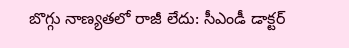బొగ్గు నాణ్యతలో రాజీ లేదు: సీఎండీ డాక్టర్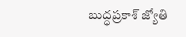బుద్ధప్రకాశ్ జ్యోతి